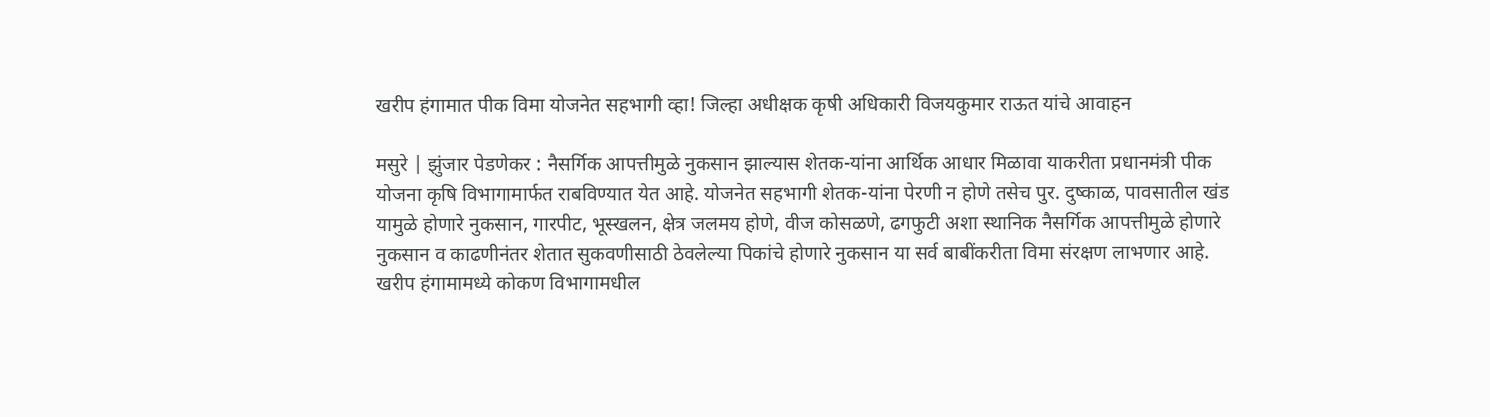खरीप हंगामात पीक विमा योजनेत सहभागी व्हा! जिल्हा अधीक्षक कृषी अधिकारी विजयकुमार राऊत यांचे आवाहन

मसुरे | झुंजार पेडणेकर : नैसर्गिक आपत्तीमुळे नुकसान झाल्यास शेतक-यांना आर्थिक आधार मिळावा याकरीता प्रधानमंत्री पीक योजना कृषि विभागामार्फत राबविण्यात येत आहे. योजनेत सहभागी शेतक-यांना पेरणी न होणे तसेच पुर. दुष्काळ, पावसातील खंड यामुळे होणारे नुकसान, गारपीट, भूस्खलन, क्षेत्र जलमय होणे, वीज कोसळणे, ढगफुटी अशा स्थानिक नैसर्गिक आपत्तीमुळे होणारे नुकसान व काढणीनंतर शेतात सुकवणीसाठी ठेवलेल्या पिकांचे होणारे नुकसान या सर्व बाबींकरीता विमा संरक्षण लाभणार आहे. खरीप हंगामामध्ये कोकण विभागामधील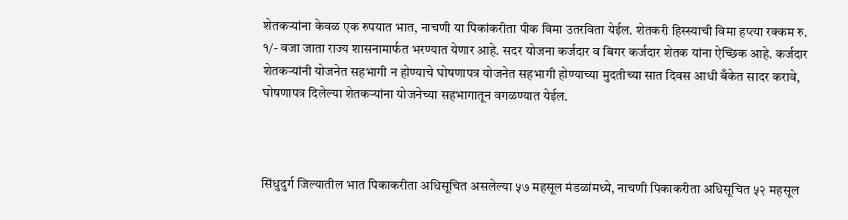शेतकऱ्यांना केवळ एक रुपयात भात, नाचणी या पिकांकरीता पीक विमा उतरविता येईल. शेतकरी हिस्स्याची विमा हप्त्या रक्कम रु. १/- वजा जाता राज्य शासनामार्फत भरण्यात येणार आहे. सदर योजना कर्जदार व बिगर कर्जदार शेतक यांना ऐच्छिक आहे. कर्जदार शेतकऱ्यांनी योजनेत सहभागी न होण्याचे घोषणापत्र योजनेत सहभागी होण्याच्या मुदतीच्या सात दिवस आधी बँकेत सादर करावे, घोषणापत्र दिलेल्या शेतकऱ्यांना योजनेच्या सहभागातून वगळण्यात येईल.



सिंधुदुर्ग जिल्यातील भात पिकाकरीता अधिसूचित असलेल्या ५७ महसूल मंडळांमध्ये, नाचणी पिकाकरीता अधिसूचित ५२ महसूल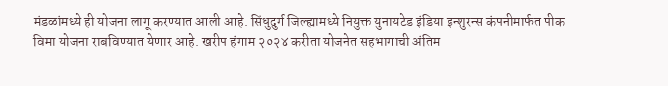मंडळांमध्ये ही योजना लागू करण्यात आली आहे. सिंधुदुर्ग जिल्ह्यामध्ये नियुक्त युनायटेड इंडिया इन्शुरन्स कंपनीमार्फत पीक विमा योजना राबविण्यात येणार आहे. खरीप हंगाम २०२४ करीता योजनेत सहभागाची अंतिम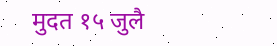मुदत १५ जुलै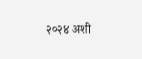२०२४ अशी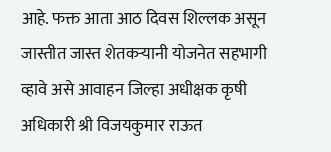आहे. फक्त आता आठ दिवस शिल्लक असून जास्तीत जास्त शेतकऱ्यानी योजनेत सहभागी व्हावे असे आवाहन जिल्हा अधीक्षक कृषी अधिकारी श्री विजयकुमार राऊत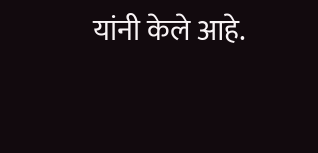यांनी केले आहे.